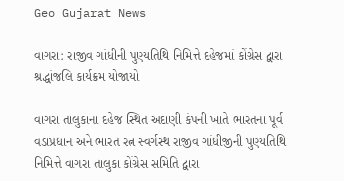Geo Gujarat News

વાગરા: રાજીવ ગાંધીની પુણ્યતિથિ નિમિત્તે દહેજમાં કોંગ્રેસ દ્વારા શ્રદ્ધાંજલિ કાર્યક્રમ યોજાયો

વાગરા તાલુકાના દહેજ સ્થિત અદાણી કંપની ખાતે ભારતના પૂર્વ વડાપ્રધાન અને ભારત રત્ન સ્વર્ગસ્થ રાજીવ ગાંધીજીની પુણ્યતિથિ નિમિત્તે વાગરા તાલુકા કોંગ્રેસ સમિતિ દ્વારા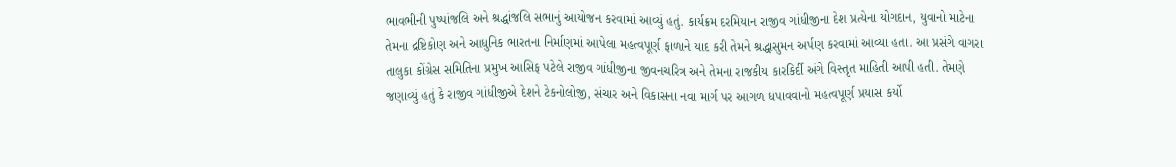ભાવભીની પુષ્પાંજલિ અને શ્રદ્ધાંજલિ સભાનું આયોજન કરવામાં આવ્યું હતું. કાર્યક્રમ દરમિયાન રાજીવ ગાંધીજીના દેશ પ્રત્યેના યોગદાન, યુવાનો માટેના તેમના દ્રષ્ટિકોણ અને આધુનિક ભારતના નિર્માણમાં આપેલા મહત્વપૂર્ણ ફાળાને યાદ કરી તેમને શ્રદ્ધાસુમન અર્પણ કરવામાં આવ્યા હતા. આ પ્રસંગે વાગરા તાલુકા કોંગ્રેસ સમિતિના પ્રમુખ આસિફ પટેલે રાજીવ ગાંધીજીના જીવનચરિત્ર અને તેમના રાજકીય કારકિર્દી અંગે વિસ્તૃત માહિતી આપી હતી. તેમણે જણાવ્યું હતું કે રાજીવ ગાંધીજીએ દેશને ટેકનોલોજી, સંચાર અને વિકાસના નવા માર્ગ પર આગળ ધપાવવાનો મહત્વપૂર્ણ પ્રયાસ કર્યો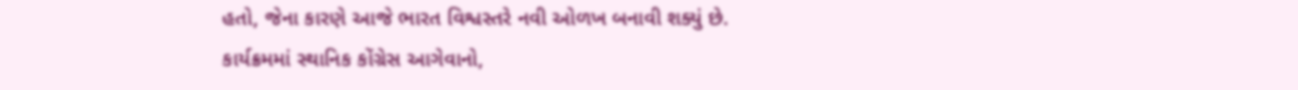હતો, જેના કારણે આજે ભારત વિશ્વસ્તરે નવી ઓળખ બનાવી શક્યું છે. કાર્યક્રમમાં સ્થાનિક કોંગ્રેસ આગેવાનો,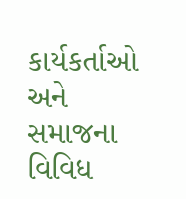કાર્યકર્તાઓ અને સમાજના વિવિધ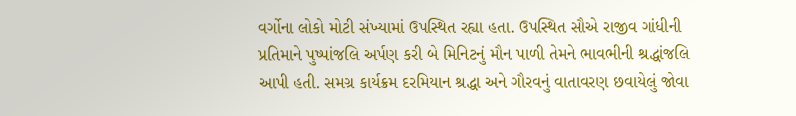વર્ગોના લોકો મોટી સંખ્યામાં ઉપસ્થિત રહ્યા હતા. ઉપસ્થિત સૌએ રાજીવ ગાંધીની પ્રતિમાને પુષ્પાંજલિ અર્પણ કરી બે મિનિટનું મૌન પાળી તેમને ભાવભીની શ્રદ્ધાંજલિ આપી હતી. સમગ્ર કાર્યક્રમ દરમિયાન શ્રદ્ધા અને ગૌરવનું વાતાવરણ છવાયેલું જોવા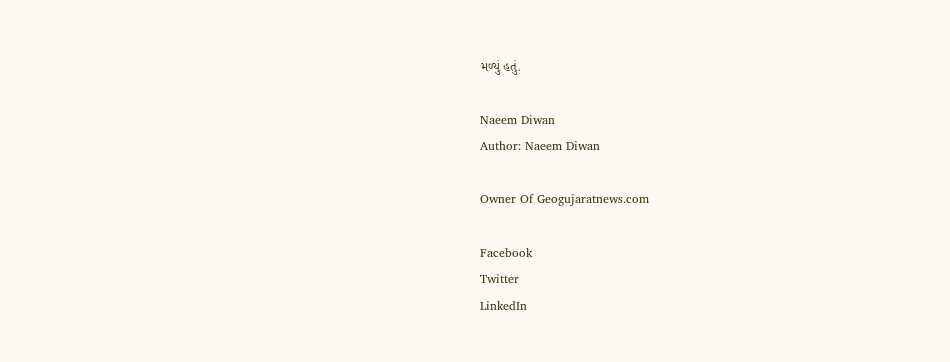મળ્યું હતું.

Naeem Diwan
Author: Naeem Diwan

Owner Of Geogujaratnews.com

Facebook
Twitter
LinkedIn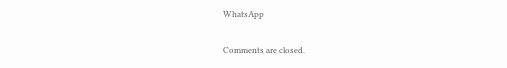WhatsApp

Comments are closed.